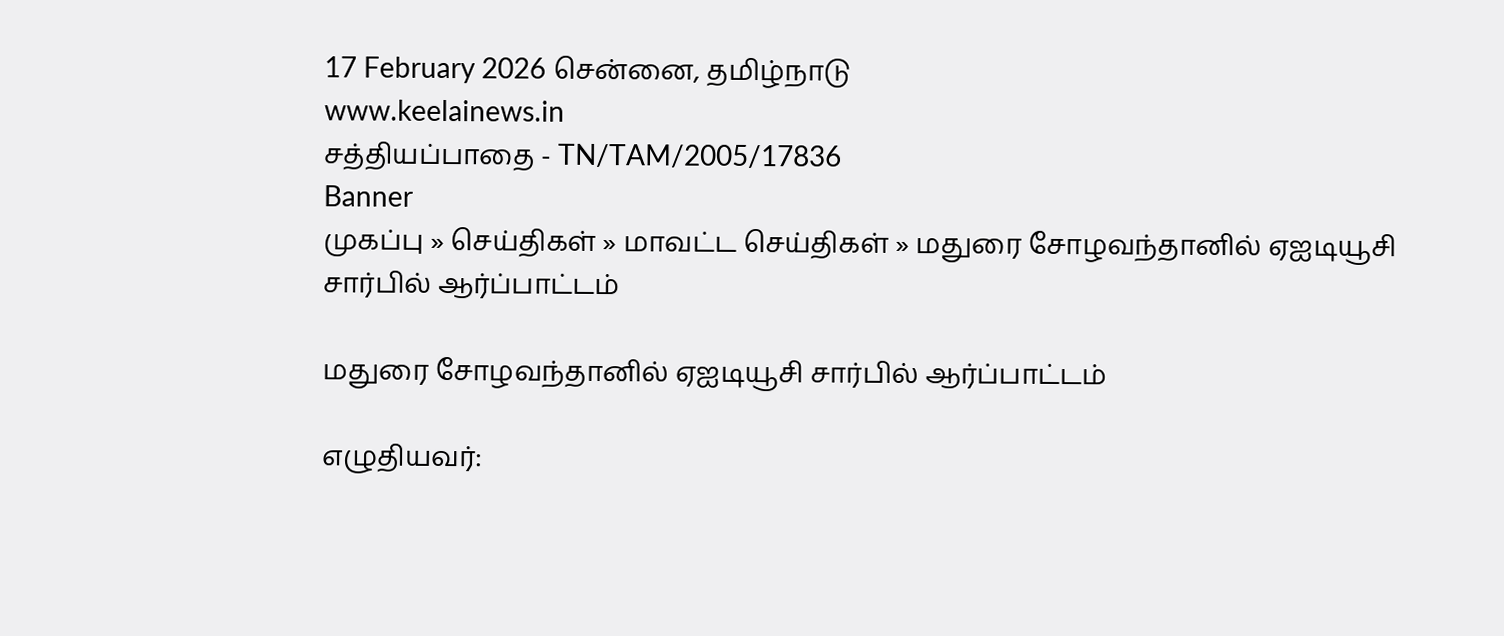17 February 2026 சென்னை, தமிழ்நாடு
www.keelainews.in
சத்தியப்பாதை - TN/TAM/2005/17836
Banner
முகப்பு » செய்திகள் » மாவட்ட செய்திகள் » மதுரை சோழவந்தானில் ஏஐடியூசி சார்பில் ஆர்ப்பாட்டம்

மதுரை சோழவந்தானில் ஏஐடியூசி சார்பில் ஆர்ப்பாட்டம்

எழுதியவர்: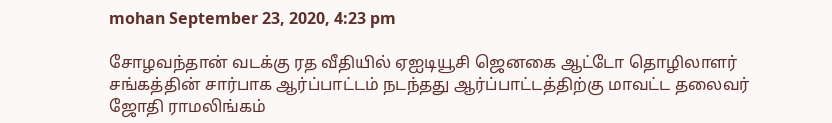mohan September 23, 2020, 4:23 pm

சோழவந்தான் வடக்கு ரத வீதியில் ஏஐடியூசி ஜெனகை ஆட்டோ தொழிலாளர் சங்கத்தின் சார்பாக ஆர்ப்பாட்டம் நடந்தது ஆர்ப்பாட்டத்திற்கு மாவட்ட தலைவர் ஜோதி ராமலிங்கம்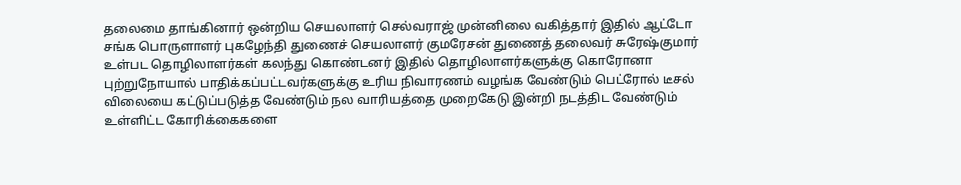தலைமை தாங்கினார் ஒன்றிய செயலாளர் செல்வராஜ் முன்னிலை வகித்தார் இதில் ஆட்டோ சங்க பொருளாளர் புகழேந்தி துணைச் செயலாளர் குமரேசன் துணைத் தலைவர் சுரேஷ்குமார் உள்பட தொழிலாளர்கள் கலந்து கொண்டனர் இதில் தொழிலாளர்களுக்கு கொரோனா புற்றுநோயால் பாதிக்கப்பட்டவர்களுக்கு உரிய நிவாரணம் வழங்க வேண்டும் பெட்ரோல் டீசல் விலையை கட்டுப்படுத்த வேண்டும் நல வாரியத்தை முறைகேடு இன்றி நடத்திட வேண்டும் உள்ளிட்ட கோரிக்கைகளை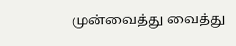முன்வைத்து வைத்து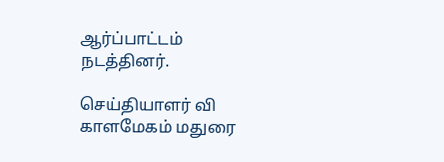ஆர்ப்பாட்டம் நடத்தினர்.

செய்தியாளர் வி காளமேகம் மதுரை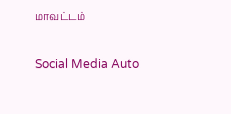மாவட்டம்

Social Media Auto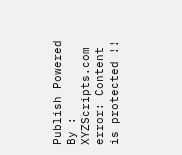Publish Powered By : XYZScripts.com
error: Content is protected !!